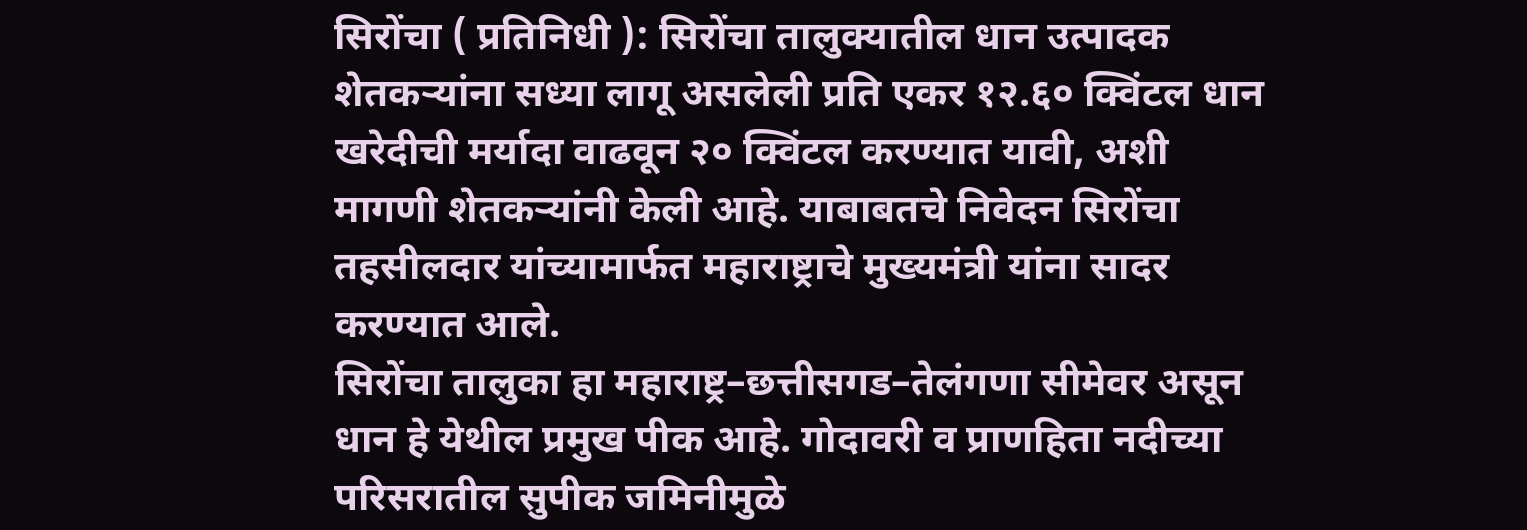सिरोंचा ( प्रतिनिधी ): सिरोंचा तालुक्यातील धान उत्पादक शेतकऱ्यांना सध्या लागू असलेली प्रति एकर १२.६० क्विंटल धान खरेदीची मर्यादा वाढवून २० क्विंटल करण्यात यावी, अशी मागणी शेतकऱ्यांनी केली आहे. याबाबतचे निवेदन सिरोंचा तहसीलदार यांच्यामार्फत महाराष्ट्राचे मुख्यमंत्री यांना सादर करण्यात आले.
सिरोंचा तालुका हा महाराष्ट्र–छत्तीसगड–तेलंगणा सीमेवर असून धान हे येथील प्रमुख पीक आहे. गोदावरी व प्राणहिता नदीच्या परिसरातील सुपीक जमिनीमुळे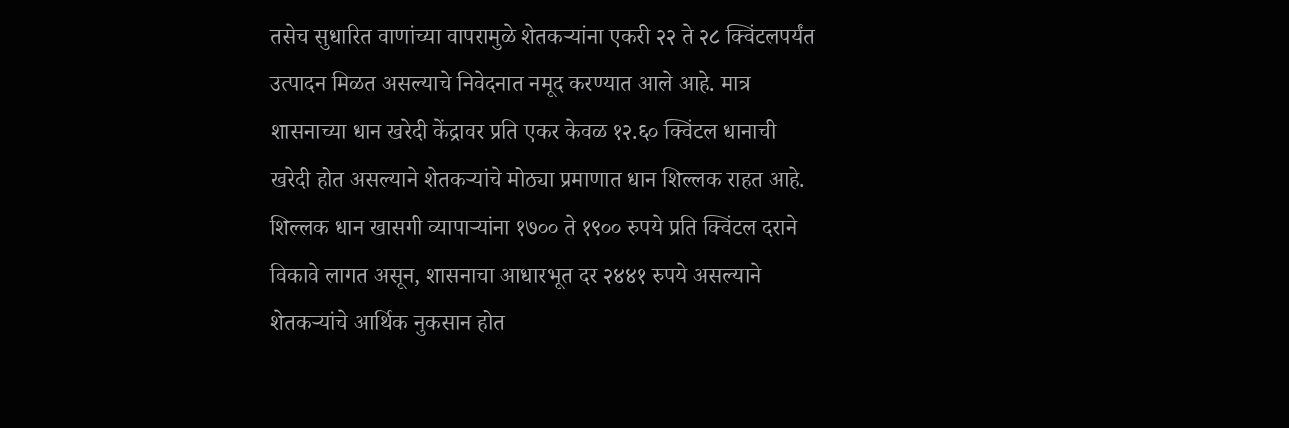तसेच सुधारित वाणांच्या वापरामुळे शेतकऱ्यांना एकरी २२ ते २८ क्विंटलपर्यंत उत्पादन मिळत असल्याचे निवेदनात नमूद करण्यात आले आहे. मात्र शासनाच्या धान खरेदी केंद्रावर प्रति एकर केवळ १२.६० क्विंटल धानाची खरेदी होत असल्याने शेतकऱ्यांचे मोठ्या प्रमाणात धान शिल्लक राहत आहे.
शिल्लक धान खासगी व्यापाऱ्यांना १७०० ते १९०० रुपये प्रति क्विंटल दराने विकावे लागत असून, शासनाचा आधारभूत दर २४४१ रुपये असल्याने शेतकऱ्यांचे आर्थिक नुकसान होत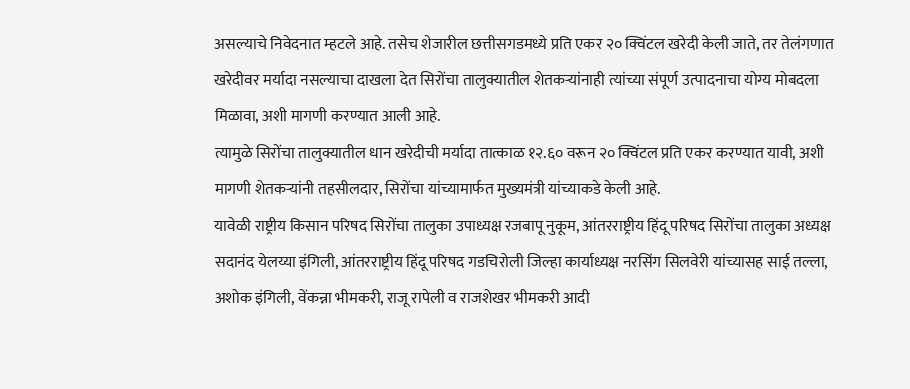असल्याचे निवेदनात म्हटले आहे. तसेच शेजारील छत्तीसगडमध्ये प्रति एकर २० क्विंटल खरेदी केली जाते, तर तेलंगणात खरेदीवर मर्यादा नसल्याचा दाखला देत सिरोंचा तालुक्यातील शेतकऱ्यांनाही त्यांच्या संपूर्ण उत्पादनाचा योग्य मोबदला मिळावा, अशी मागणी करण्यात आली आहे.
त्यामुळे सिरोंचा तालुक्यातील धान खरेदीची मर्यादा तात्काळ १२.६० वरून २० क्विंटल प्रति एकर करण्यात यावी, अशी मागणी शेतकऱ्यांनी तहसीलदार, सिरोंचा यांच्यामार्फत मुख्यमंत्री यांच्याकडे केली आहे.
यावेळी राष्ट्रीय किसान परिषद सिरोंचा तालुका उपाध्यक्ष रजबापू नुकूम, आंतरराष्ट्रीय हिंदू परिषद सिरोंचा तालुका अध्यक्ष सदानंद येलय्या इंगिली, आंतरराष्ट्रीय हिंदू परिषद गडचिरोली जिल्हा कार्याध्यक्ष नरसिंग सिलवेरी यांच्यासह साई तल्ला, अशोक इंगिली, वेंकन्ना भीमकरी, राजू रापेली व राजशेखर भीमकरी आदी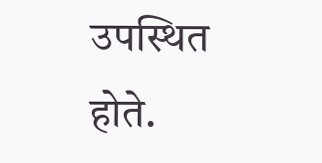उपस्थित होते.